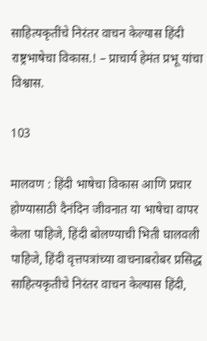साहित्यकृतींचे निरंतर वाचन केल्यास हिंदी राष्ट्रभाषेचा विकास.! – प्राचार्य हेमंत प्रभू यांचा विश्वास.

103

मालवण : हिंदी भाषेचा विकास आणि प्रचार होण्यासाठी दैनंदिन जीवनात या भाषेचा वापर केला पाहिजे, हिंदी बोलण्याची भिती घालवली पाहिजे, हिंदी वृत्तपत्रांच्या वाचनाबरोबर प्रसिद्ध साहित्यकृतीचे निरंतर वाचन केल्यास हिंदी,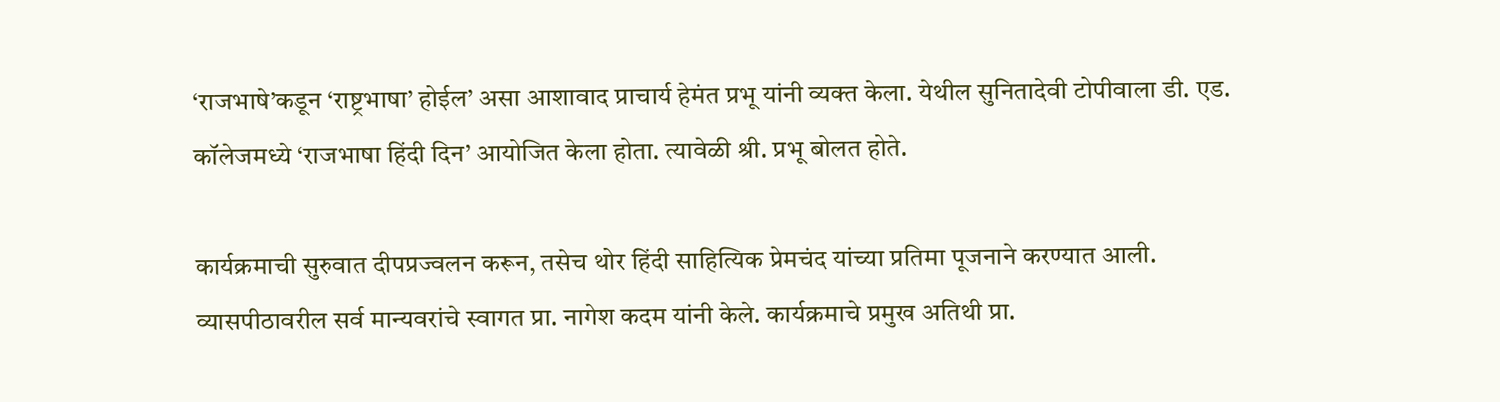‘राजभाषे’कडून ‘राष्ट्रभाषा’ होईल’ असा आशावाद प्राचार्य हेमंत प्रभू यांनी व्यक्त केला. येथील सुनितादेवी टोपीवाला डी. एड. कॉलेजमध्ये ‘राजभाषा हिंदी दिन’ आयोजित केला होता. त्यावेळी श्री. प्रभू बोलत होते.

कार्यक्रमाची सुरुवात दीपप्रज्वलन करून, तसेच थोर हिंदी साहित्यिक प्रेमचंद यांच्या प्रतिमा पूजनाने करण्यात आली. व्यासपीठावरील सर्व मान्यवरांचे स्वागत प्रा. नागेश कदम यांनी केले. कार्यक्रमाचे प्रमुख अतिथी प्रा.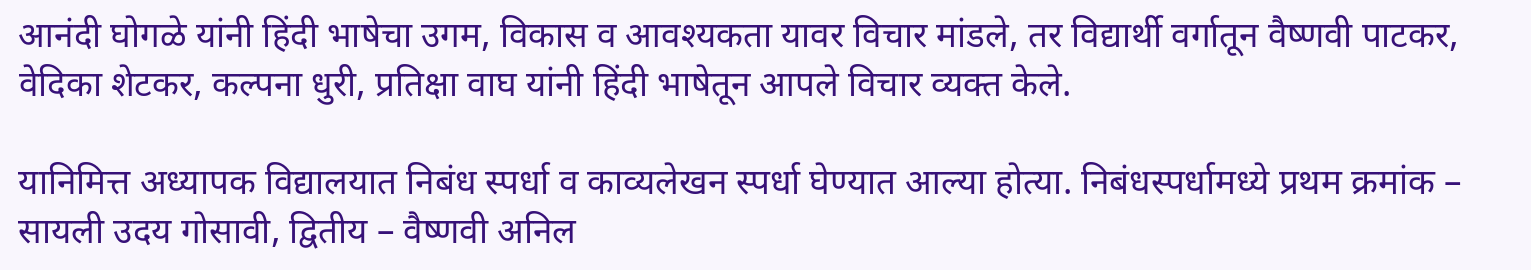आनंदी घोगळे यांनी हिंदी भाषेचा उगम, विकास व आवश्यकता यावर विचार मांडले, तर विद्यार्थी वर्गातून वैष्णवी पाटकर, वेदिका शेटकर, कल्पना धुरी, प्रतिक्षा वाघ यांनी हिंदी भाषेतून आपले विचार व्यक्त केले.

यानिमित्त अध्यापक विद्यालयात निबंध स्पर्धा व काव्यलेखन स्पर्धा घेण्यात आल्या होत्या. निबंधस्पर्धामध्ये प्रथम क्रमांक – सायली उदय गोसावी, द्वितीय – वैष्णवी अनिल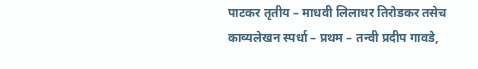पाटकर तृतीय – माधवी लिलाधर तिरोडकर तसेच काव्यलेखन स्पर्धा – प्रथम – तन्वी प्रदीप गावडे,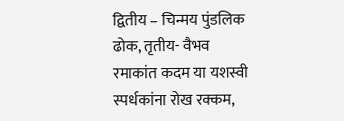द्वितीय – चिन्मय पुंडलिक ढोक, तृतीय- वैभव रमाकांत कदम या यशस्वी स्पर्धकांना रोख रक्कम,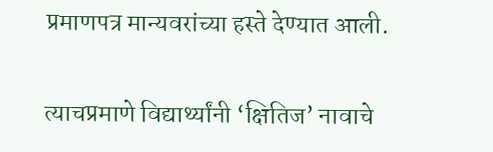प्रमाणपत्र मान्यवरांच्या हस्ते देण्यात आली.

त्याचप्रमाणे विद्यार्थ्यांनी ‘क्षितिज’ नावाचे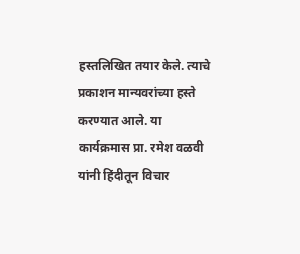हस्तलिखित तयार केले. त्याचे प्रकाशन मान्यवरांच्या हस्ते करण्यात आले. या कार्यक्रमास प्रा. रमेश वळवी यांनी हिंदीतून विचार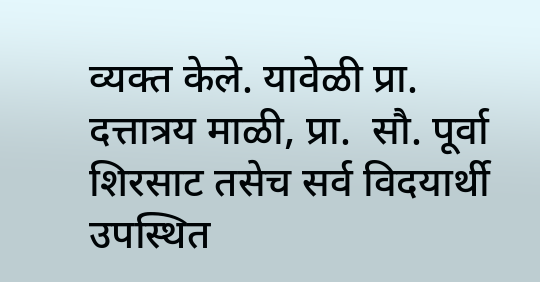व्यक्त केले. यावेळी प्रा. दत्तात्रय माळी, प्रा.  सौ. पूर्वा शिरसाट तसेच सर्व विदयार्थी उपस्थित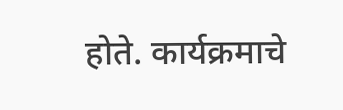होते. कार्यक्रमाचे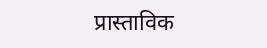प्रास्ताविक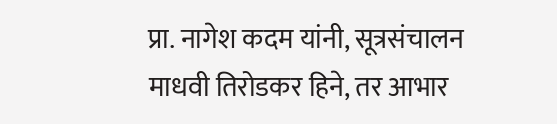प्रा. नागेश कदम यांनी, सूत्रसंचालन माधवी तिरोडकर हिने, तर आभार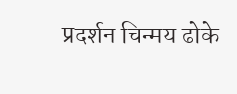प्रदर्शन चिन्मय ढोके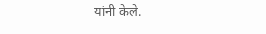यांनी केले.